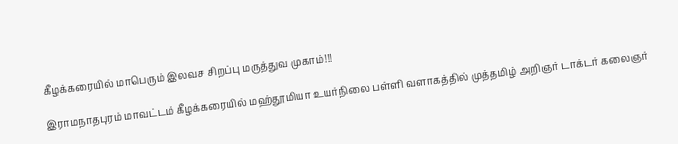கீழக்கரையில் மாபெரும் இலவச சிறப்பு மருத்துவ முகாம்!!!

இராமநாதபுரம் மாவட்டம் கீழக்கரையில் மஹ்தூமியா உயர்நிலை பள்ளி வளாகத்தில் முத்தமிழ் அறிஞர் டாக்டர் கலைஞர்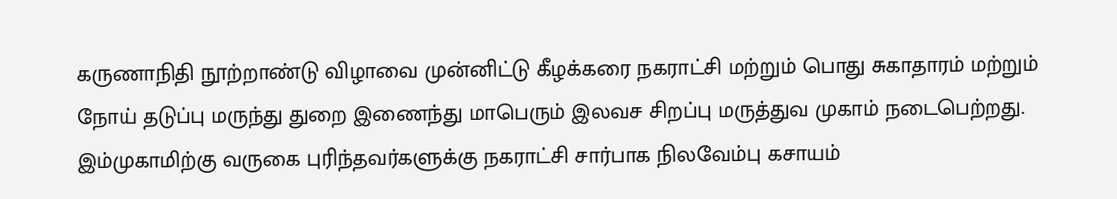கருணாநிதி நூற்றாண்டு விழாவை முன்னிட்டு கீழக்கரை நகராட்சி மற்றும் பொது சுகாதாரம் மற்றும் நோய் தடுப்பு மருந்து துறை இணைந்து மாபெரும் இலவச சிறப்பு மருத்துவ முகாம் நடைபெற்றது. இம்முகாமிற்கு வருகை புரிந்தவர்களுக்கு நகராட்சி சார்பாக நிலவேம்பு கசாயம்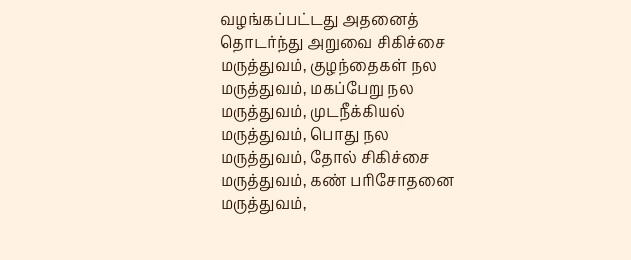வழங்கப்பட்டது அதனைத் தொடர்ந்து அறுவை சிகிச்சை மருத்துவம், குழந்தைகள் நல மருத்துவம், மகப்பேறு நல மருத்துவம், முடநீக்கியல் மருத்துவம், பொது நல மருத்துவம், தோல் சிகிச்சை மருத்துவம், கண் பரிசோதனை மருத்துவம்,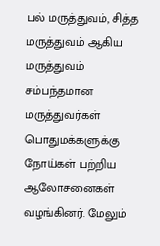பல் மருத்துவம், சித்த மருத்துவம் ஆகிய மருத்துவம் சம்பந்தமான மருத்துவர்கள் பொதுமக்களுக்கு நோய்கள் பற்றிய ஆலோசனைகள் வழங்கினர். மேலும்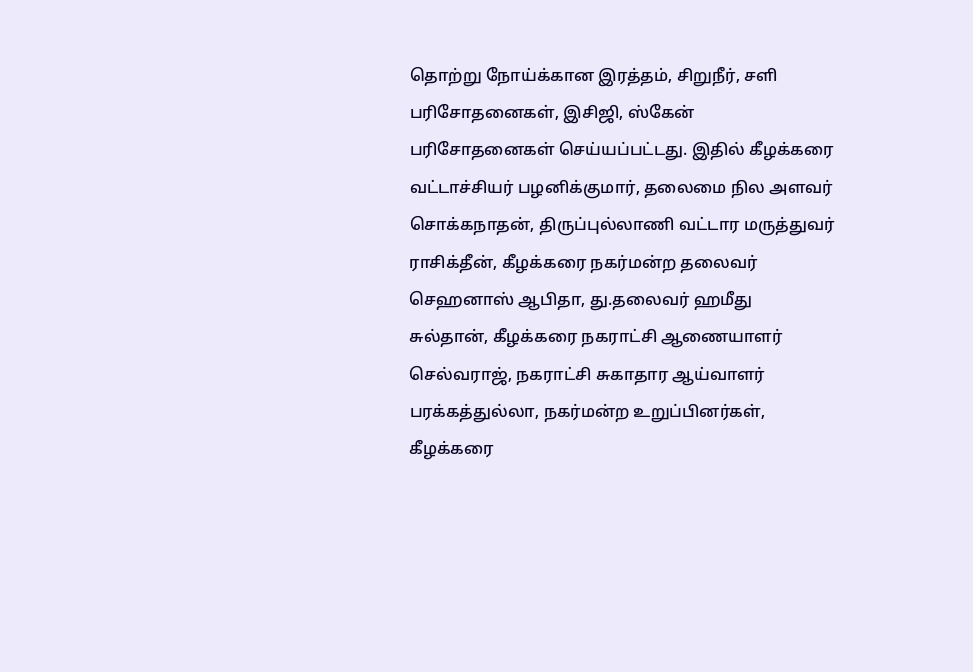தொற்று நோய்க்கான இரத்தம், சிறுநீர், சளி பரிசோதனைகள், இசிஜி, ஸ்கேன் பரிசோதனைகள் செய்யப்பட்டது. இதில் கீழக்கரை வட்டாச்சியர் பழனிக்குமார், தலைமை நில அளவர் சொக்கநாதன், திருப்புல்லாணி வட்டார மருத்துவர் ராசிக்தீன், கீழக்கரை நகர்மன்ற தலைவர் செஹனாஸ் ஆபிதா, து.தலைவர் ஹமீது சுல்தான், கீழக்கரை நகராட்சி ஆணையாளர் செல்வராஜ், நகராட்சி சுகாதார ஆய்வாளர் பரக்கத்துல்லா, நகர்மன்ற உறுப்பினர்கள், கீழக்கரை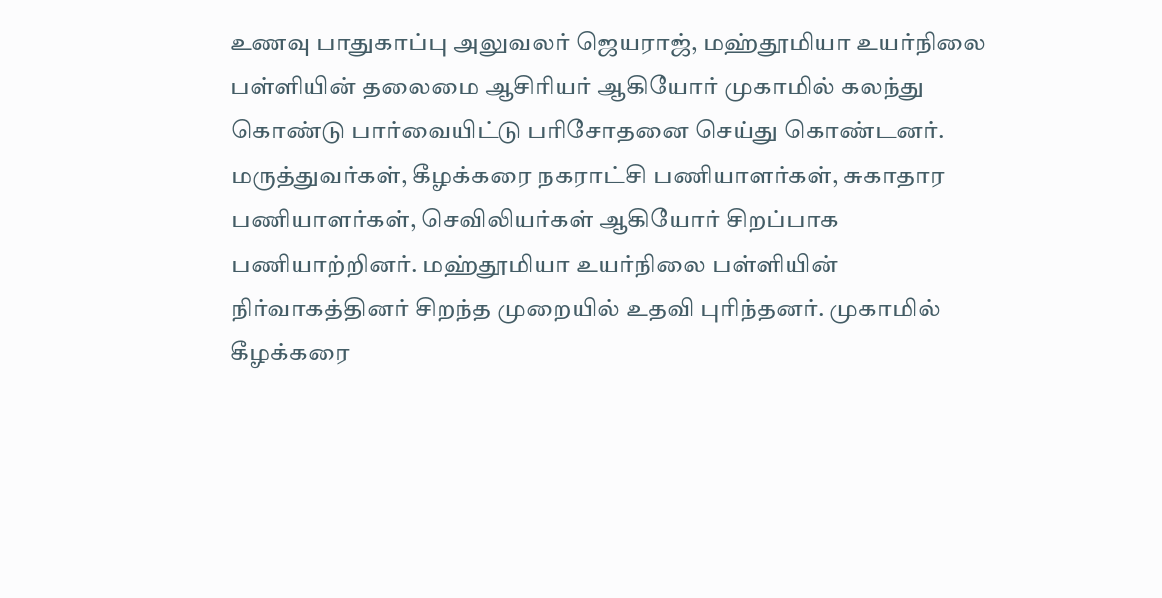உணவு பாதுகாப்பு அலுவலர் ஜெயராஜ், மஹ்தூமியா உயர்நிலை பள்ளியின் தலைமை ஆசிரியர் ஆகியோர் முகாமில் கலந்து கொண்டு பார்வையிட்டு பரிசோதனை செய்து கொண்டனர். மருத்துவர்கள், கீழக்கரை நகராட்சி பணியாளர்கள், சுகாதார பணியாளர்கள், செவிலியர்கள் ஆகியோர் சிறப்பாக பணியாற்றினர். மஹ்தூமியா உயர்நிலை பள்ளியின் நிர்வாகத்தினர் சிறந்த முறையில் உதவி புரிந்தனர். முகாமில் கீழக்கரை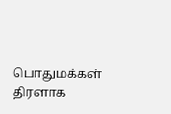பொதுமக்கள் திரளாக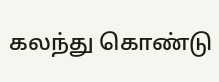கலந்து கொண்டு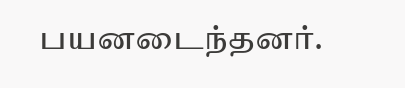பயனடைந்தனர்.